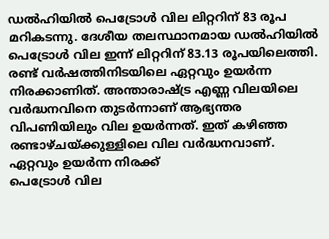ഡൽഹിയിൽ പെട്രോൾ വില ലിറ്ററിന് 83 രൂപ മറികടന്നു. ദേശീയ തലസ്ഥാനമായ ഡൽഹിയിൽ പെട്രോൾ വില ഇന്ന് ലിറ്ററിന് 83.13 രൂപയിലെത്തി. രണ്ട് വർഷത്തിനിടയിലെ ഏറ്റവും ഉയർന്ന നിരക്കാണിത്. അന്താരാഷ്ട്ര എണ്ണ വിലയിലെ വർദ്ധനവിനെ തുടർന്നാണ് ആഭ്യന്തര വിപണിയിലും വില ഉയർന്നത്. ഇത് കഴിഞ്ഞ രണ്ടാഴ്ചയ്ക്കുള്ളിലെ വില വർദ്ധനവാണ്.
ഏറ്റവും ഉയർന്ന നിരക്ക്
പെട്രോൾ വില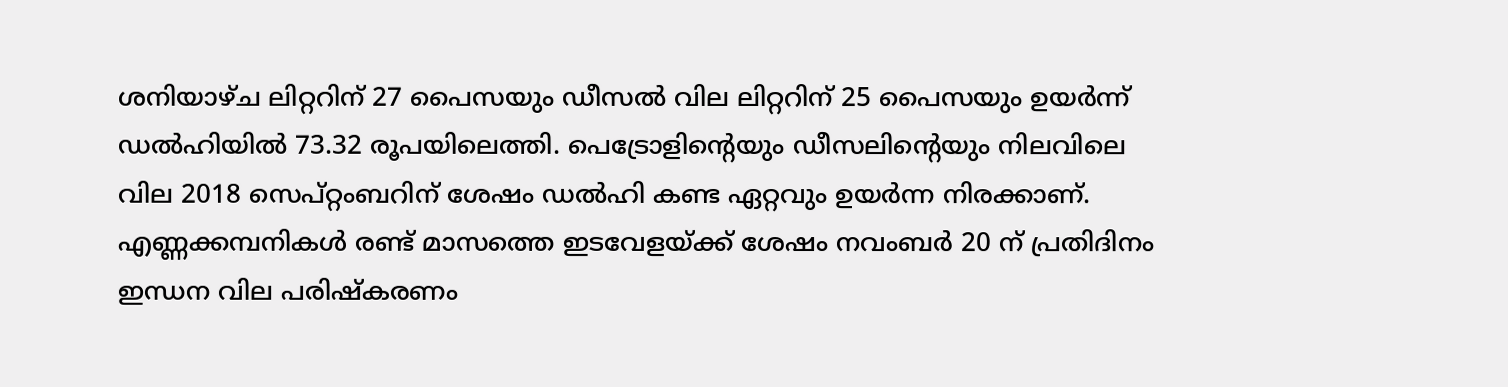ശനിയാഴ്ച ലിറ്ററിന് 27 പൈസയും ഡീസൽ വില ലിറ്ററിന് 25 പൈസയും ഉയർന്ന് ഡൽഹിയിൽ 73.32 രൂപയിലെത്തി. പെട്രോളിന്റെയും ഡീസലിന്റെയും നിലവിലെ വില 2018 സെപ്റ്റംബറിന് ശേഷം ഡൽഹി കണ്ട ഏറ്റവും ഉയർന്ന നിരക്കാണ്. എണ്ണക്കമ്പനികൾ രണ്ട് മാസത്തെ ഇടവേളയ്ക്ക് ശേഷം നവംബർ 20 ന് പ്രതിദിനം ഇന്ധന വില പരിഷ്കരണം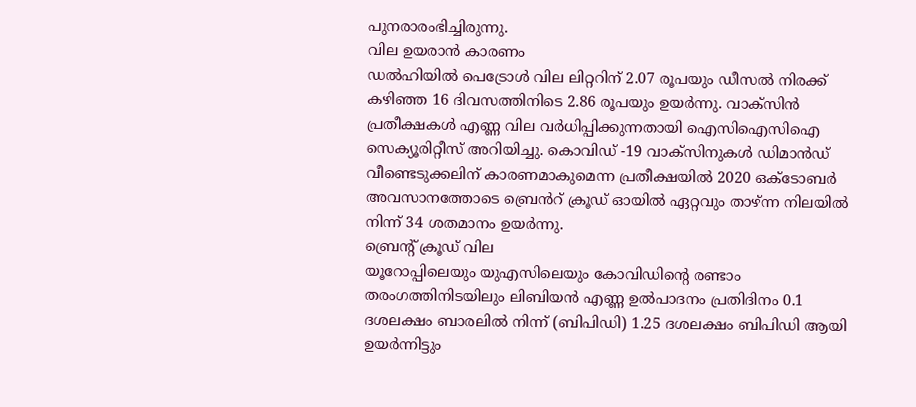പുനരാരംഭിച്ചിരുന്നു.
വില ഉയരാൻ കാരണം
ഡൽഹിയിൽ പെട്രോൾ വില ലിറ്ററിന് 2.07 രൂപയും ഡീസൽ നിരക്ക് കഴിഞ്ഞ 16 ദിവസത്തിനിടെ 2.86 രൂപയും ഉയർന്നു. വാക്സിൻ പ്രതീക്ഷകൾ എണ്ണ വില വർധിപ്പിക്കുന്നതായി ഐസിഐസിഐ സെക്യൂരിറ്റീസ് അറിയിച്ചു. കൊവിഡ് -19 വാക്സിനുകൾ ഡിമാൻഡ് വീണ്ടെടുക്കലിന് കാരണമാകുമെന്ന പ്രതീക്ഷയിൽ 2020 ഒക്ടോബർ അവസാനത്തോടെ ബ്രെൻറ് ക്രൂഡ് ഓയിൽ ഏറ്റവും താഴ്ന്ന നിലയിൽ നിന്ന് 34 ശതമാനം ഉയർന്നു.
ബ്രെന്റ് ക്രൂഡ് വില
യൂറോപ്പിലെയും യുഎസിലെയും കോവിഡിന്റെ രണ്ടാം തരംഗത്തിനിടയിലും ലിബിയൻ എണ്ണ ഉൽപാദനം പ്രതിദിനം 0.1 ദശലക്ഷം ബാരലിൽ നിന്ന് (ബിപിഡി) 1.25 ദശലക്ഷം ബിപിഡി ആയി ഉയർന്നിട്ടും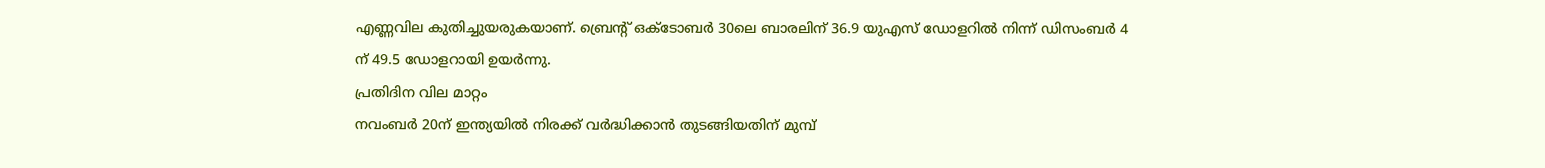എണ്ണവില കുതിച്ചുയരുകയാണ്. ബ്രെന്റ് ഒക്ടോബർ 30ലെ ബാരലിന് 36.9 യുഎസ് ഡോളറിൽ നിന്ന് ഡിസംബർ 4 ന് 49.5 ഡോളറായി ഉയർന്നു.
പ്രതിദിന വില മാറ്റം
നവംബർ 20ന് ഇന്ത്യയിൽ നിരക്ക് വർദ്ധിക്കാൻ തുടങ്ങിയതിന് മുമ്പ്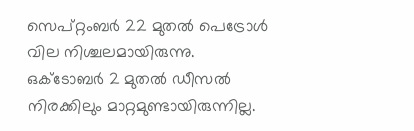സെപ്റ്റംബർ 22 മുതൽ പെട്രോൾ വില നിശ്ചലമായിരുന്നു. ഒക്ടോബർ 2 മുതൽ ഡീസൽ നിരക്കിലും മാറ്റമുണ്ടായിരുന്നില്ല.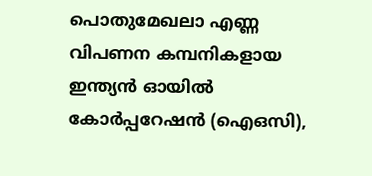പൊതുമേഖലാ എണ്ണ വിപണന കമ്പനികളായ ഇന്ത്യൻ ഓയിൽ കോർപ്പറേഷൻ (ഐഒസി),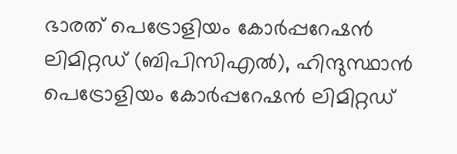ഭാരത് പെട്രോളിയം കോർപ്പറേഷൻ ലിമിറ്റഡ് (ബിപിസിഎൽ), ഹിന്ദുസ്ഥാൻ പെട്രോളിയം കോർപ്പറേഷൻ ലിമിറ്റഡ്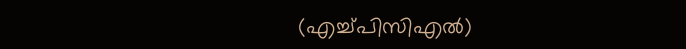(എച്ച്പിസിഎൽ)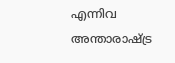എന്നിവ അന്താരാഷ്ട്ര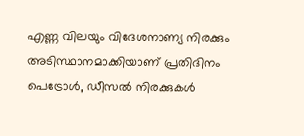എണ്ണ വിലയും വിദേശനാണ്യ നിരക്കും അടിസ്ഥാനമാക്കിയാണ് പ്രതിദിനം പെട്രോൾ, ഡീസൽ നിരക്കുകൾ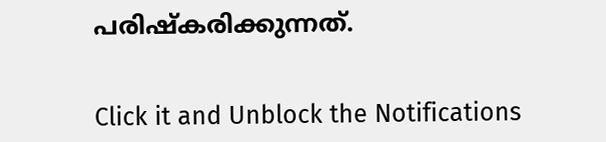പരിഷ്കരിക്കുന്നത്.


Click it and Unblock the Notifications